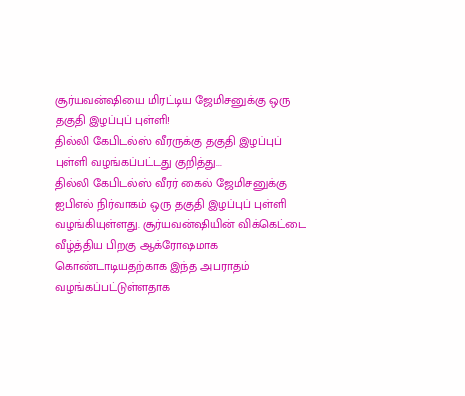சூர்யவன்ஷியை மிரட்டிய ஜேமிசனுக்கு ஒரு தகுதி இழப்புப் புள்ளி!
தில்லி கேபிடல்ஸ் வீரருக்கு தகுதி இழப்புப் புள்ளி வழங்கப்பட்டது குறித்து...
தில்லி கேபிடல்ஸ் வீரர் கைல் ஜேமிசனுக்கு ஐபிஎல் நிர்வாகம் ஒரு தகுதி இழப்புப் புள்ளி வழங்கியுள்ளது. சூர்யவன்ஷியின் விக்கெட்டை வீழ்த்திய பிறகு ஆக்ரோஷமாக கொண்டாடியதற்காக இந்த அபராதம் வழங்கப்பட்டுள்ளதாக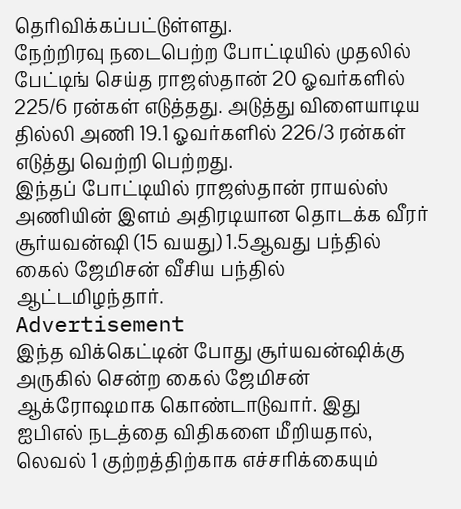தெரிவிக்கப்பட்டுள்ளது.
நேற்றிரவு நடைபெற்ற போட்டியில் முதலில் பேட்டிங் செய்த ராஜஸ்தான் 20 ஓவர்களில் 225/6 ரன்கள் எடுத்தது. அடுத்து விளையாடிய தில்லி அணி 19.1 ஓவர்களில் 226/3 ரன்கள் எடுத்து வெற்றி பெற்றது.
இந்தப் போட்டியில் ராஜஸ்தான் ராயல்ஸ் அணியின் இளம் அதிரடியான தொடக்க வீரர் சூர்யவன்ஷி (15 வயது) 1.5ஆவது பந்தில் கைல் ஜேமிசன் வீசிய பந்தில் ஆட்டமிழந்தார்.
Advertisement
இந்த விக்கெட்டின் போது சூர்யவன்ஷிக்கு அருகில் சென்ற கைல் ஜேமிசன் ஆக்ரோஷமாக கொண்டாடுவார். இது ஐபிஎல் நடத்தை விதிகளை மீறியதால், லெவல் 1 குற்றத்திற்காக எச்சரிக்கையும்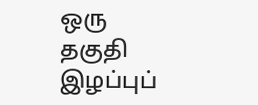ஒரு தகுதி இழப்புப்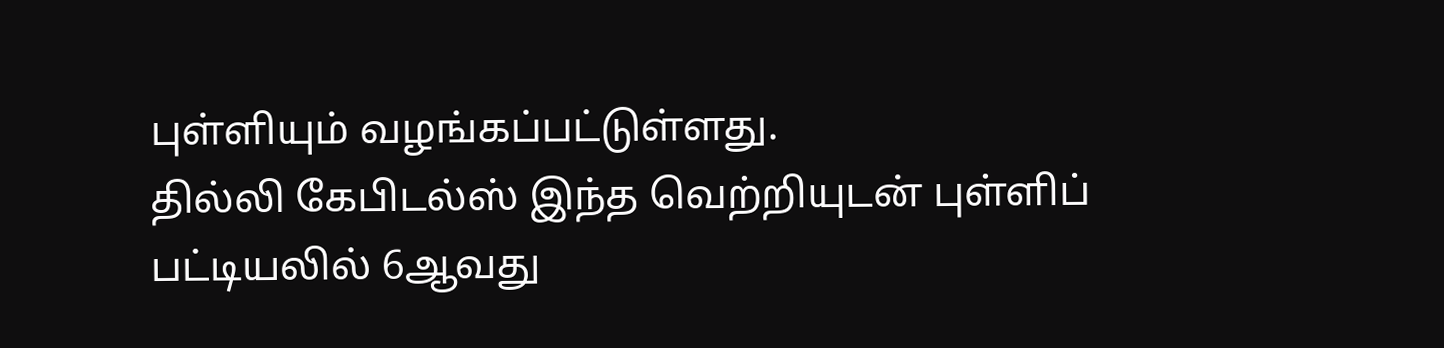புள்ளியும் வழங்கப்பட்டுள்ளது.
தில்லி கேபிடல்ஸ் இந்த வெற்றியுடன் புள்ளிப் பட்டியலில் 6ஆவது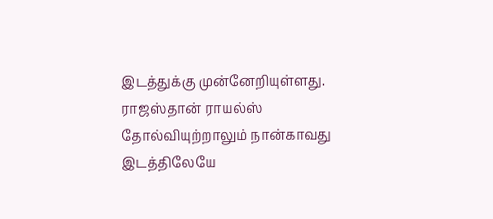இடத்துக்கு முன்னேறியுள்ளது. ராஜஸ்தான் ராயல்ஸ் தோல்வியுற்றாலும் நான்காவது இடத்திலேயே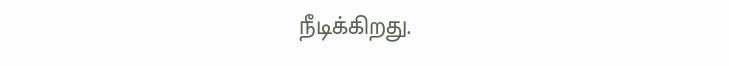நீடிக்கிறது.